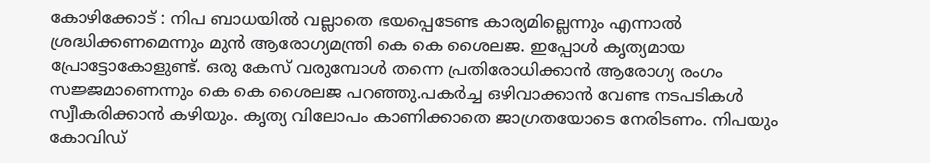കോഴിക്കോട് : നിപ ബാധയിൽ വല്ലാതെ ഭയപ്പെടേണ്ട കാര്യമില്ലെന്നും എന്നാൽ ശ്രദ്ധിക്കണമെന്നും മുൻ ആരോഗ്യമന്ത്രി കെ കെ ശൈലജ. ഇപ്പോൾ കൃത്യമായ പ്രോട്ടോകോളുണ്ട്. ഒരു കേസ് വരുമ്പോൾ തന്നെ പ്രതിരോധിക്കാൻ ആരോഗ്യ രംഗം സജ്ജമാണെന്നും കെ കെ ശൈലജ പറഞ്ഞു.പകർച്ച ഒഴിവാക്കാൻ വേണ്ട നടപടികൾ സ്വീകരിക്കാൻ കഴിയും. കൃത്യ വിലോപം കാണിക്കാതെ ജാഗ്രതയോടെ നേരിടണം. നിപയും കോവിഡ്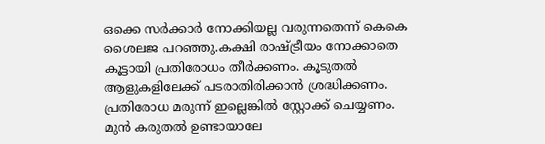ഒക്കെ സർക്കാർ നോക്കിയല്ല വരുന്നതെന്ന് കെകെ ശൈലജ പറഞ്ഞു.കക്ഷി രാഷ്ട്രീയം നോക്കാതെ കൂട്ടായി പ്രതിരോധം തീർക്കണം. കൂടുതൽ ആളുകളിലേക്ക് പടരാതിരിക്കാൻ ശ്രദ്ധിക്കണം. പ്രതിരോധ മരുന്ന് ഇല്ലെങ്കിൽ സ്റ്റോക്ക് ചെയ്യണം. മുൻ കരുതൽ ഉണ്ടായാലേ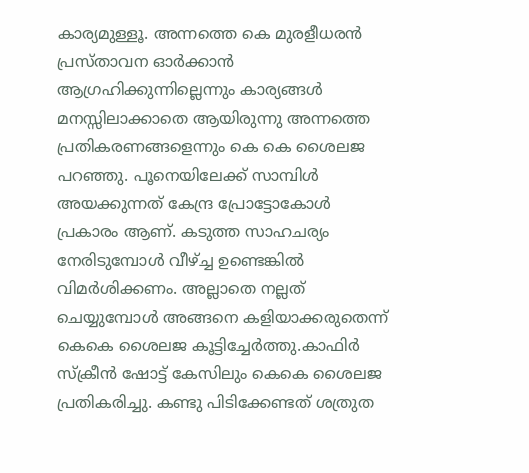കാര്യമുള്ളൂ. അന്നത്തെ കെ മുരളീധരൻ പ്രസ്താവന ഓർക്കാൻ ആഗ്രഹിക്കുന്നില്ലെന്നും കാര്യങ്ങൾ മനസ്സിലാക്കാതെ ആയിരുന്നു അന്നത്തെ പ്രതികരണങ്ങളെന്നും കെ കെ ശൈലജ പറഞ്ഞു. പൂനെയിലേക്ക് സാമ്പിൾ അയക്കുന്നത് കേന്ദ്ര പ്രോട്ടോകോൾ പ്രകാരം ആണ്. കടുത്ത സാഹചര്യം നേരിടുമ്പോൾ വീഴ്ച്ച ഉണ്ടെങ്കിൽ വിമർശിക്കണം. അല്ലാതെ നല്ലത് ചെയ്യുമ്പോൾ അങ്ങനെ കളിയാക്കരുതെന്ന് കെകെ ശൈലജ കൂട്ടിച്ചേർത്തു.കാഫിർ സ്ക്രീൻ ഷോട്ട് കേസിലും കെകെ ശൈലജ പ്രതികരിച്ചു. കണ്ടു പിടിക്കേണ്ടത് ശത്രുത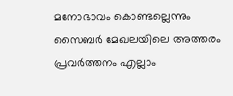മനോഭാവം കൊണ്ടല്ലെന്നും സൈബർ മേഖലയിലെ അത്തരം പ്രവർത്തനം എല്ലാം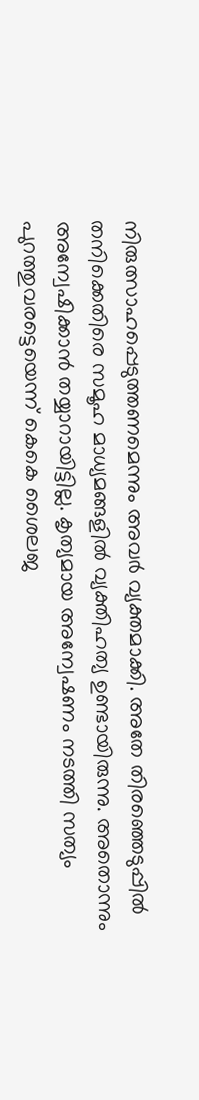നിരുത്സാഹപ്പെടുത്തണമെന്നും അവർ വ്യക്തമാക്കി. അതേ തിരഞ്ഞെടുപ്പിൽ തനിക്കെതിരെ സമൂഹ മാധ്യമങ്ങളിൽ വ്യക്തിഹത്യ ഉണ്ടായിരുന്നു. അതൊന്നും അന്വേഷിക്കാൻ തയ്യാറായിട്ടില്ല. കൃത്യമായ അന്വേഷണം നടത്തി സത്യം പുറത്തുവരട്ടെയെന്ന് കെകെ ശൈലജ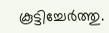കൂട്ടിച്ചേർത്തു.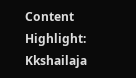Content Highlight: Kkshailaja